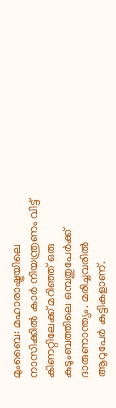മുംബൈ: മഹാരാഷ്ട്രയിലെ നാസിക്കിൽ കാർ നിയന്ത്രണം വിട്ട് കിണറ്റിലേക്ക് മറിഞ്ഞ് ഒരു കുടുംബത്തിലെ ഒമ്പതുപേർക്ക് ദാരുണാന്ത്യം. മരിച്ചവരിൽ ആറുപേർ കുട്ടികളാണ്.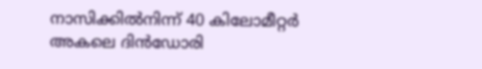നാസിക്കിൽനിന്ന് 40 കിലോമീറ്റർ അകലെ ദിൻഡോരി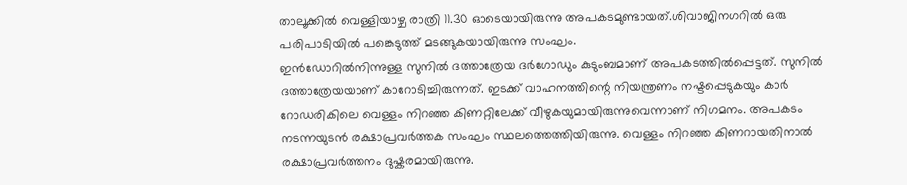താലൂക്കിൽ വെള്ളിയാഴ്ച രാത്രി 11.30 ഓടെയായിരുന്നു അപകടമുണ്ടായത്.ശിവാജിനഗറിൽ ഒരു പരിപാടിയിൽ പങ്കെടുത്ത് മടങ്ങുകയായിരുന്നു സംഘം.
ഇൻഡോറിൽനിന്നുള്ള സുനിൽ ദത്താത്രേയ ദർഗോഡും കുടുംബമാണ് അപകടത്തിൽപ്പെട്ടത്. സുനിൽ ദത്താത്രേയയാണ് കാറോടിച്ചിരുന്നത്. ഇടക്ക് വാഹനത്തിന്റെ നിയന്ത്രണം നഷ്ടപ്പെടുകയും കാർ റോഡരികിലെ വെള്ളം നിറഞ്ഞ കിണറ്റിലേക്ക് വീഴുകയുമായിരുന്നുവെന്നാണ് നിഗമനം. അപകടം നടന്നയുടൻ രക്ഷാപ്രവർത്തക സംഘം സ്ഥലത്തെത്തിയിരുന്നു. വെള്ളം നിറഞ്ഞ കിണറായതിനാൽ രക്ഷാപ്രവർത്തനം ദുഷ്കരമായിരുന്നു.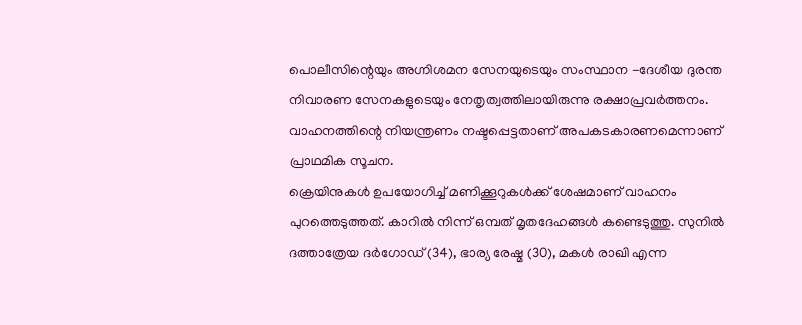പൊലീസിന്റെയും അഗ്നിശമന സേനയുടെയും സംസ്ഥാന -ദേശീയ ദുരന്ത നിവാരണ സേനകളുടെയും നേതൃത്വത്തിലായിരുന്നു രക്ഷാപ്രവർത്തനം. വാഹനത്തിന്റെ നിയന്ത്രണം നഷ്ടപ്പെട്ടതാണ് അപകടകാരണമെന്നാണ് പ്രാഥമിക സൂചന.
ക്രെയിനുകൾ ഉപയോഗിച്ച് മണിക്കൂറുകൾക്ക് ശേഷമാണ് വാഹനം പുറത്തെടുത്തത്. കാറിൽ നിന്ന് ഒമ്പത് മൃതദേഹങ്ങൾ കണ്ടെടുത്തു. സുനിൽ ദത്താത്രേയ ദർഗോഡ് (34), ഭാര്യ രേഷ്മ (30), മകൾ രാഖി എന്ന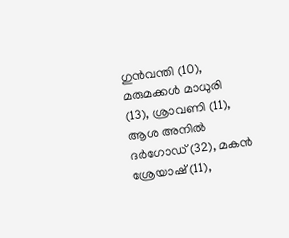ഗുൻവന്തി (10), മരുമക്കൾ മാധുരി (13), ശ്രാവണി (11), ആശ അനിൽ ദർഗോഡ് (32), മകൻ ശ്രേയാഷ് (11),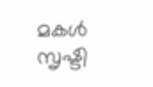മകൾ സൃഷ്ടി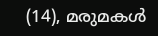(14), മരുമകൾ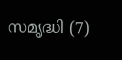സമൃദ്ധി (7)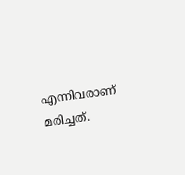എന്നിവരാണ് മരിച്ചത്.